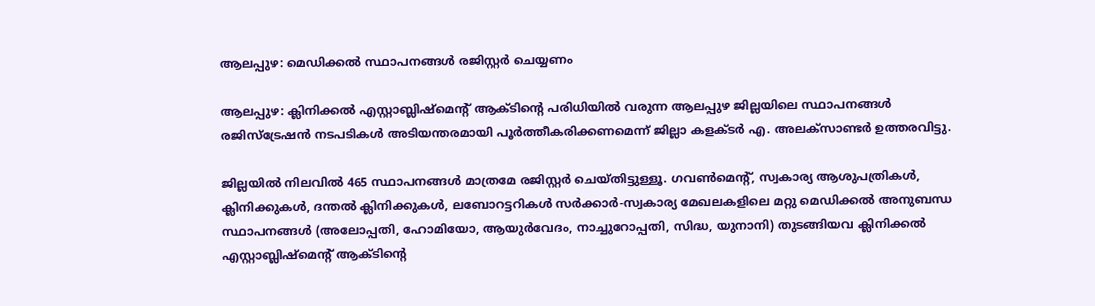ആലപ്പുഴ: മെഡിക്കല്‍ സ്ഥാപനങ്ങള്‍ രജിസ്റ്റര്‍ ചെയ്യണം

ആലപ്പുഴ: ക്ലിനിക്കല്‍ എസ്റ്റാബ്ലിഷ്മെന്റ് ആക്ടിന്റെ പരിധിയില്‍ വരുന്ന ആലപ്പുഴ ജില്ലയിലെ സ്ഥാപനങ്ങള്‍ രജിസ്‌ട്രേഷന്‍ നടപടികള്‍ അടിയന്തരമായി പൂര്‍ത്തീകരിക്കണമെന്ന് ജില്ലാ കളക്ടര്‍ എ. അലക്‌സാണ്ടര്‍ ഉത്തരവിട്ടു.

ജില്ലയില്‍ നിലവില്‍ 465 സ്ഥാപനങ്ങള്‍ മാത്രമേ രജിസ്റ്റര്‍ ചെയ്തിട്ടുള്ളൂ. ഗവണ്‍മെന്റ്, സ്വകാര്യ ആശുപത്രികള്‍, ക്ലിനിക്കുകള്‍, ദന്തല്‍ ക്ലിനിക്കുകള്‍, ലബോറട്ടറികള്‍ സര്‍ക്കാര്‍-സ്വകാര്യ മേഖലകളിലെ മറ്റു മെഡിക്കല്‍ അനുബന്ധ സ്ഥാപനങ്ങള്‍ (അലോപ്പതി, ഹോമിയോ, ആയുര്‍വേദം, നാച്ചുറോപ്പതി, സിദ്ധ, യുനാനി) തുടങ്ങിയവ ക്ലിനിക്കല്‍ എസ്റ്റാബ്ലിഷ്‌മെന്റ് ആക്ടിന്റെ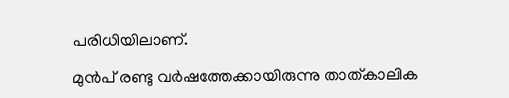പരിധിയിലാണ്.

മുന്‍പ് രണ്ടു വര്‍ഷത്തേക്കായിരുന്നു താത്കാലിക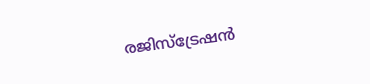രജിസ്‌ട്രേഷന്‍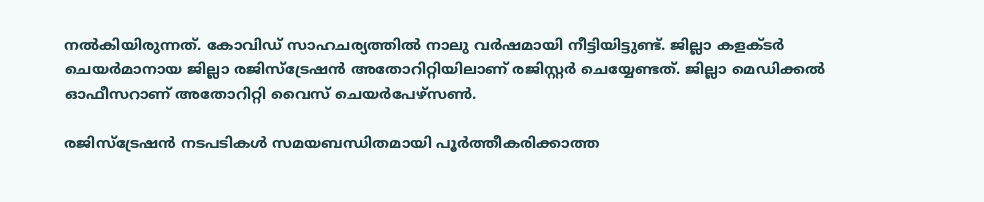നല്‍കിയിരുന്നത്. കോവിഡ് സാഹചര്യത്തില്‍ നാലു വര്‍ഷമായി നീട്ടിയിട്ടുണ്ട്. ജില്ലാ കളക്ടര്‍ ചെയര്‍മാനായ ജില്ലാ രജിസ്‌ട്രേഷന്‍ അതോറിറ്റിയിലാണ് രജിസ്റ്റര്‍ ചെയ്യേണ്ടത്. ജില്ലാ മെഡിക്കല്‍ ഓഫീസറാണ് അതോറിറ്റി വൈസ് ചെയര്‍പേഴ്‌സണ്‍.

രജിസ്‌ട്രേഷന്‍ നടപടികള്‍ സമയബന്ധിതമായി പൂര്‍ത്തീകരിക്കാത്ത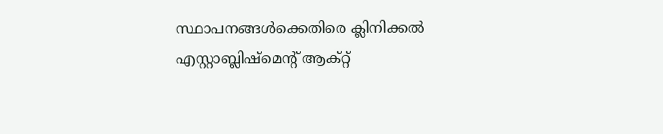സ്ഥാപനങ്ങള്‍ക്കെതിരെ ക്ലിനിക്കല്‍ എസ്റ്റാബ്ലിഷ്‌മെന്റ് ആക്റ്റ്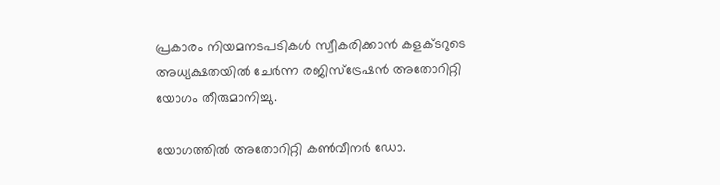പ്രകാരം നിയമനടപടികള്‍ സ്വീകരിക്കാന്‍ കളക്ടറുടെ അധ്യക്ഷതയില്‍ ചേര്‍ന്ന രജിസ്‌ട്രേഷന്‍ അതോറിറ്റി യോഗം തീരുമാനിച്ചു.

യോഗത്തില്‍ അതോറിറ്റി കണ്‍വീനര്‍ ഡോ.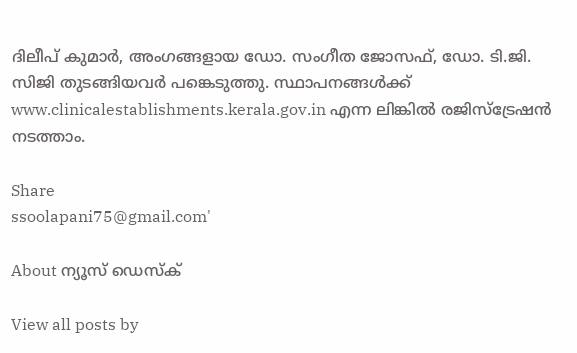ദിലീപ് കുമാര്‍, അംഗങ്ങളായ ഡോ. സംഗീത ജോസഫ്, ഡോ. ടി.ജി. സിജി തുടങ്ങിയവര്‍ പങ്കെടുത്തു. സ്ഥാപനങ്ങള്‍ക്ക്  www.clinicalestablishments.kerala.gov.in എന്ന ലിങ്കില്‍ രജിസ്‌ട്രേഷന്‍ നടത്താം.

Share
ssoolapani75@gmail.com'

About ന്യൂസ് ഡെസ്ക്

View all posts by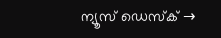ന്യൂസ് ഡെസ്ക് →